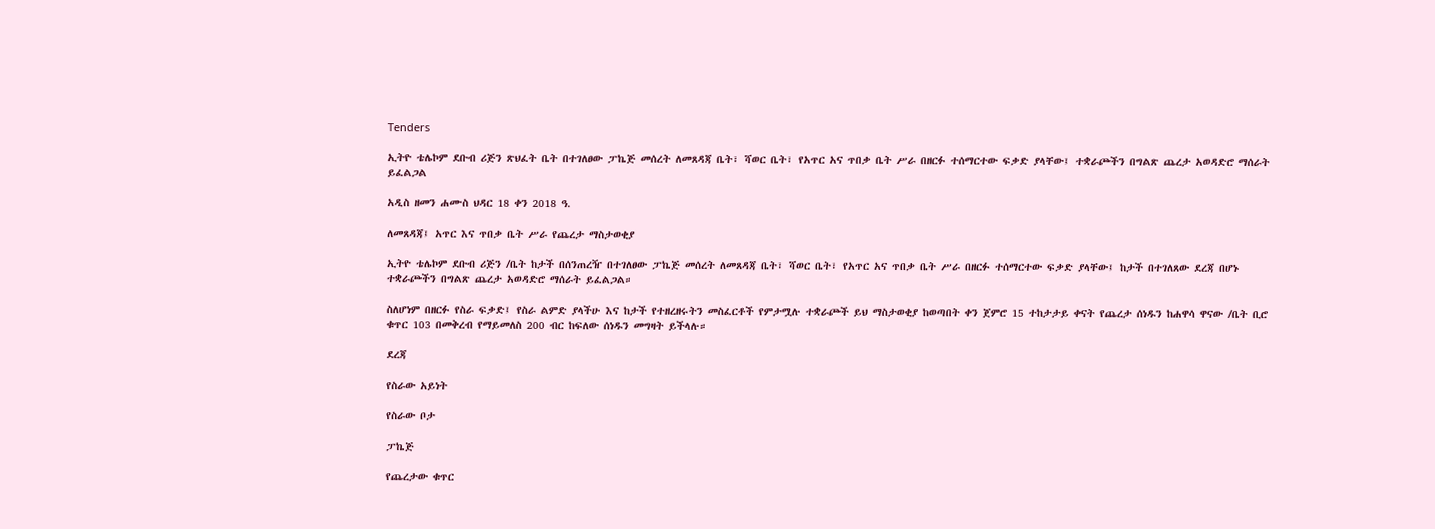Tenders

ኢትዮ ቴሌኮም ደቡብ ሪጅን ጽህፈት ቤት በተገለፀው ፓኬጅ መሰረት ለመጸዳጃ ቤት፣ ሻወር ቤት፣ የአጥር አና ጥበቃ ቤት ሥራ በዘርፉ ተሰማርተው ፍቃድ ያላቸው፤ ተቋራጮችን በግልጽ ጨረታ አወዳድሮ ማሰራት ይፈልጋል

አዲስ ዘመን ሐሙስ ህዳር 18 ቀን 2018 ዓ.

ለመጸዳጃ፤ አጥር እና ጥበቃ ቤት ሥራ የጨረታ ማስታወቂያ

ኢትዮ ቴሌኮም ደቡብ ሪጅን /ቤት ከታች በሰንጠረዥ በተገለፀው ፓኬጅ መሰረት ለመጸዳጃ ቤት፣ ሻወር ቤት፣ የአጥር አና ጥበቃ ቤት ሥራ በዘርፉ ተሰማርተው ፍቃድ ያላቸው፤ ከታች በተገለጸው ደረጃ በሆኑ ተቋራጮችን በግልጽ ጨረታ አወዳድሮ ማሰራት ይፈልጋል።

ስለሆነም በዘርፉ የስራ ፍቃድ፤ የስራ ልምድ ያላችሁ እና ከታች የተዘረዘሩትን መስፈርቶች የምታሟሉ ተቋራጮች ይህ ማስታወቂያ ከወጣበት ቀን ጀምሮ 15 ተከታታይ ቀናት የጨረታ ሰነዱን ከሐዋሳ ዋናው /ቤት ቢሮ ቁጥር 103 በመቅረብ የማይመለስ 200 ብር ከፍለው ሰነዱን መግዛት ይችላሉ።

ደረጃ

የስራው አይነት

የስራው ቦታ

ፓኬጅ

የጨረታው ቁጥር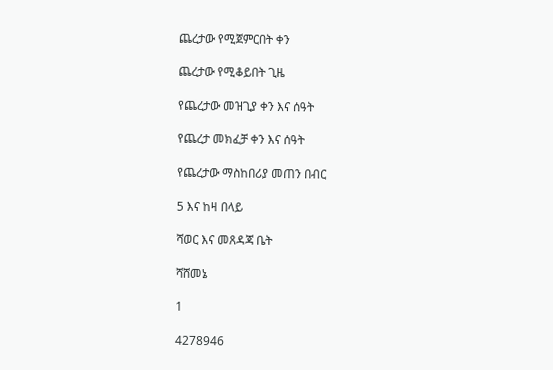ጨረታው የሚጀምርበት ቀን

ጨረታው የሚቆይበት ጊዜ

የጨረታው መዝጊያ ቀን እና ሰዓት

የጨረታ መክፈቻ ቀን እና ሰዓት

የጨረታው ማስከበሪያ መጠን በብር

5 እና ከዛ በላይ

ሻወር እና መጸዳጃ ቤት

ሻሸመኔ

1

4278946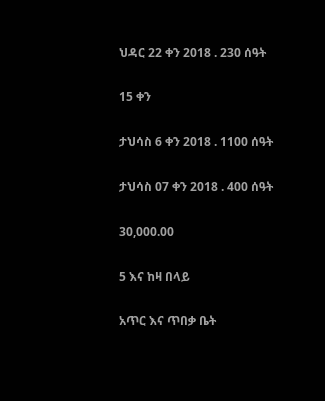ህዳር 22 ቀን 2018 . 230 ሰዓት

15 ቀን

ታህሳስ 6 ቀን 2018 . 1100 ሰዓት

ታህሳስ 07 ቀን 2018 . 400 ሰዓት

30,000.00

5 እና ከዛ በላይ

አጥር እና ጥበቃ ቤት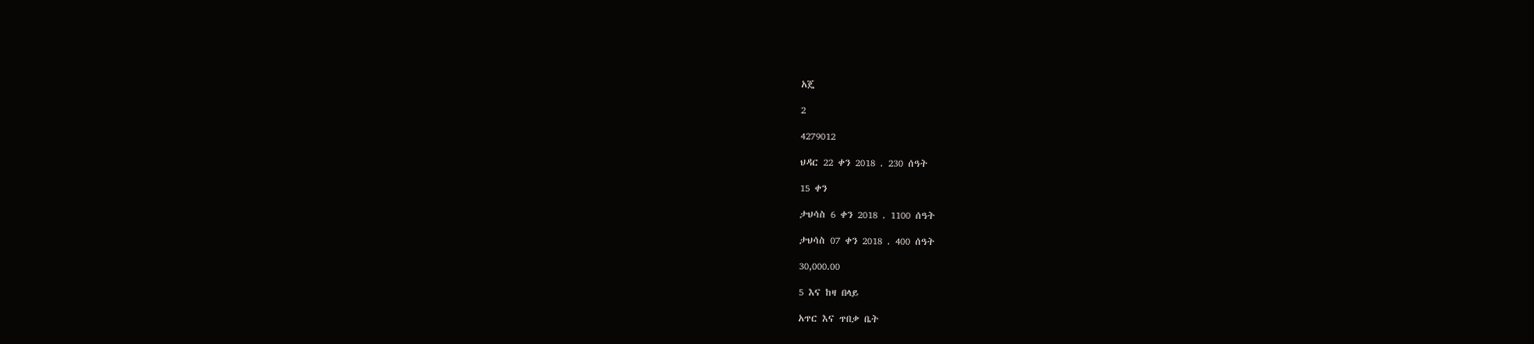አጄ

2

4279012

ህዳር 22 ቀን 2018 . 230 ሰዓት

15 ቀን

ታህሳስ 6 ቀን 2018 . 1100 ሰዓት

ታህሳስ 07 ቀን 2018 . 400 ሰዓት

30,000.00

5 እና ከዛ በላይ

አጥር እና ጥበቃ ቤት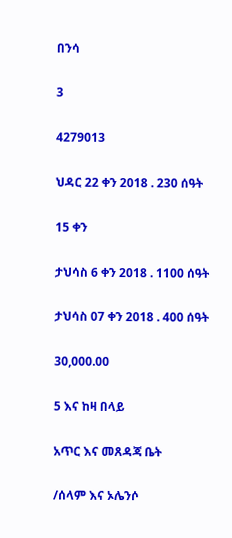በንሳ

3

4279013

ህዳር 22 ቀን 2018 . 230 ሰዓት

15 ቀን

ታህሳስ 6 ቀን 2018 . 1100 ሰዓት

ታህሳስ 07 ቀን 2018 . 400 ሰዓት

30,000.00

5 እና ከዛ በላይ

አጥር እና መጸዳጃ ቤት

/ሰላም እና ኦሌንሶ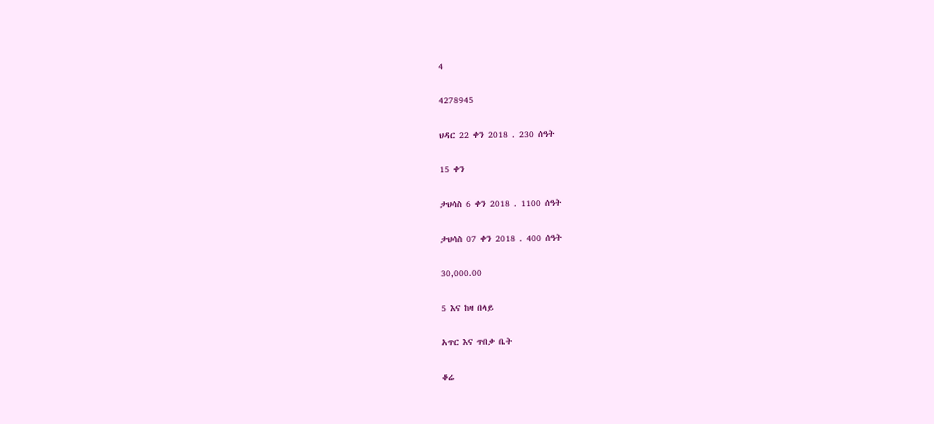4

4278945

ህዳር 22 ቀን 2018 . 230 ሰዓት

15 ቀን

ታህሳስ 6 ቀን 2018 . 1100 ሰዓት

ታህሳስ 07 ቀን 2018 . 400 ሰዓት

30,000.00

5 እና ከዛ በላይ

አጥር እና ጥበቃ ቤት

ቆሬ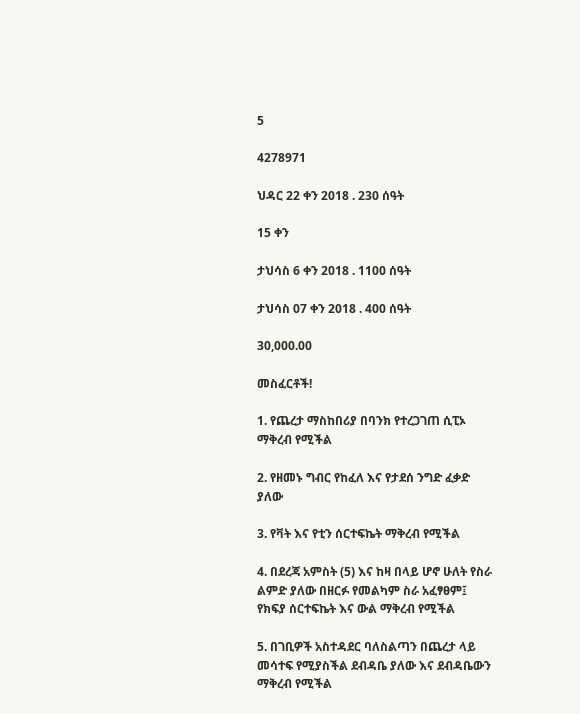5

4278971

ህዳር 22 ቀን 2018 . 230 ሰዓት

15 ቀን

ታህሳስ 6 ቀን 2018 . 1100 ሰዓት

ታህሳስ 07 ቀን 2018 . 400 ሰዓት

30,000.00

መስፈርቶች!

1. የጨረታ ማስከበሪያ በባንክ የተረጋገጠ ሲፒኦ ማቅረብ የሚችል

2. የዘመኑ ግብር የከፈለ እና የታደሰ ንግድ ፈቃድ ያለው

3. የቫት እና የቲን ሰርተፍኬት ማቅረብ የሚችል

4. በደረጃ አምስት (5) እና ከዛ በላይ ሆኖ ሁለት የስራ ልምድ ያለው በዘርፉ የመልካም ስራ አፈፃፀም፤ የክፍያ ሰርተፍኬት እና ውል ማቅረብ የሚችል

5. በገቢዎች አስተዳደር ባለስልጣን በጨረታ ላይ መሳተፍ የሚያስችል ደብዳቤ ያለው እና ደብዳቤውን ማቅረብ የሚችል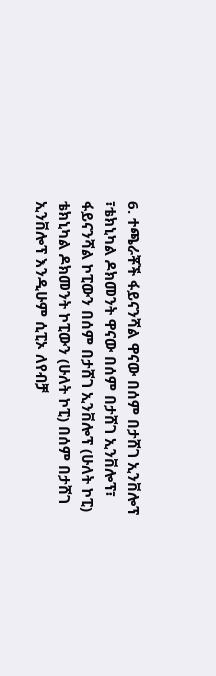6. ተጫራቾች ፋይናንሻል ዋናው በሰም በታሸገ ኢንቨሎፕ ፣ቴክኒካል ዶክመንት ዋናው በሰም በታሸገ ኢንቨሎፕ፣ ፋይናንሻል ኮፒውን በሰም በታሸገ ኢንቨሎፕ (ሁለት ኮፒ) ቴክኒካል ዶክመንት ኮፒውን (ሁለት ኮፒ) በሰም በታሸገ ኢንቨሎፕ እንዲሁም ሲፒኦ ለየብቻ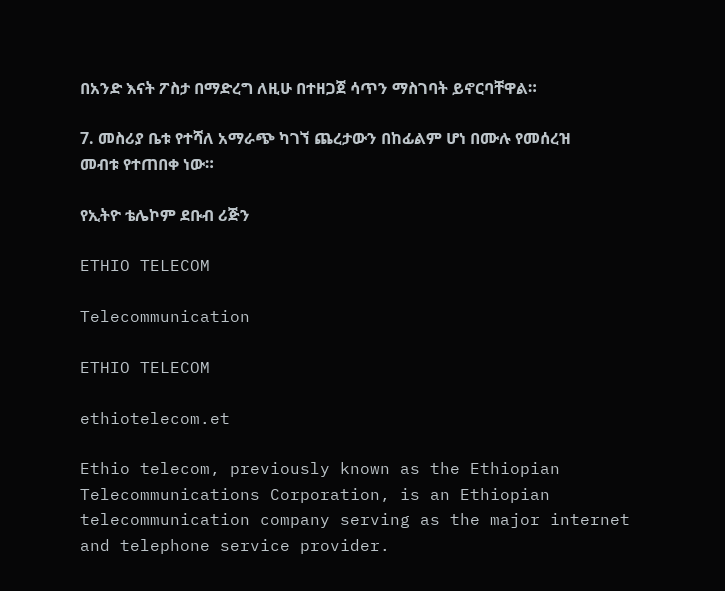በአንድ እናት ፖስታ በማድረግ ለዚሁ በተዘጋጀ ሳጥን ማስገባት ይኖርባቸዋል።

7. መስሪያ ቤቱ የተሻለ አማራጭ ካገኘ ጨረታውን በከፊልም ሆነ በሙሉ የመሰረዝ መብቱ የተጠበቀ ነው።

የኢትዮ ቴሌኮም ደቡብ ሪጅን

ETHIO TELECOM

Telecommunication

ETHIO TELECOM

ethiotelecom.et

Ethio telecom, previously known as the Ethiopian Telecommunications Corporation, is an Ethiopian telecommunication company serving as the major internet and telephone service provider.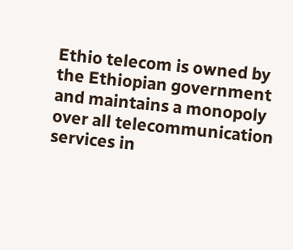Ethio telecom is owned by the Ethiopian government and maintains a monopoly over all telecommunication services in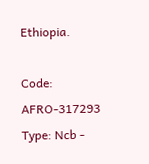Ethiopia.

Code: AFRO-317293 Type: Ncb -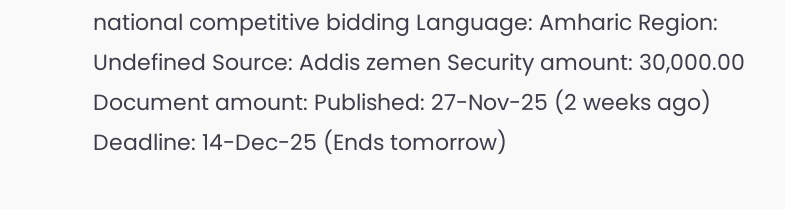national competitive bidding Language: Amharic Region: Undefined Source: Addis zemen Security amount: 30,000.00 Document amount: Published: 27-Nov-25 (2 weeks ago) Deadline: 14-Dec-25 (Ends tomorrow)